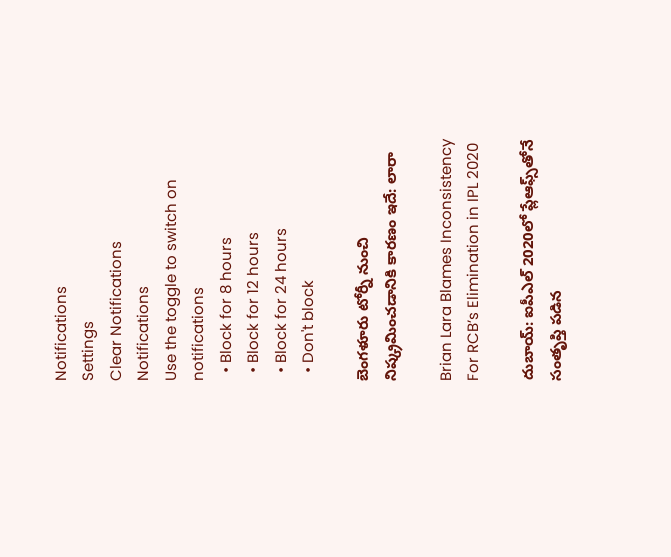Notifications
Settings
Clear Notifications
Notifications
Use the toggle to switch on notifications
  • Block for 8 hours
  • Block for 12 hours
  • Block for 24 hours
  • Don't block

బెంగళూరు టోర్నీ నుంచి నిష్క్రమించడానికి కారణం ఇదే: లారా

Brian Lara Blames Inconsistency For RCB’s Elimination in IPL 2020

దుబాయ్: ఐపీఎల్‌ 2020లో ప్లేఆఫ్స్‌తోనే సంతృప్తి పడిన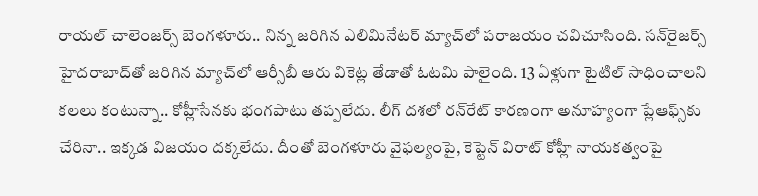రాయల్‌ చాలెంజర్స్‌ బెంగళూరు.. నిన్న జరిగిన ఎలిమినేటర్‌ మ్యాచ్‌లో పరాజయం చవిచూసింది. సన్‌రైజర్స్‌ హైదరాబాద్‌తో జరిగిన మ్యాచ్‌లో ఆర్సీబీ ఆరు వికెట్ల తేడాతో ఓటమి పాలైంది. 13 ఏళ్లుగా టైటిల్‌ సాధించాలని కలలు కంటున్నా.. కోహ్లీసేనకు భంగపాటు తప్పలేదు. లీగ్‌ దశలో రన్‌రేట్‌ కారణంగా అనూహ్యంగా ప్లేఆఫ్స్‌కు చేరినా.. ఇక్కడ విజయం దక్కలేదు. దీంతో బెంగళూరు వైఫల్యంపై, కెప్టెన్‌ విరాట్‌ కోహ్లీ నాయకత్వంపై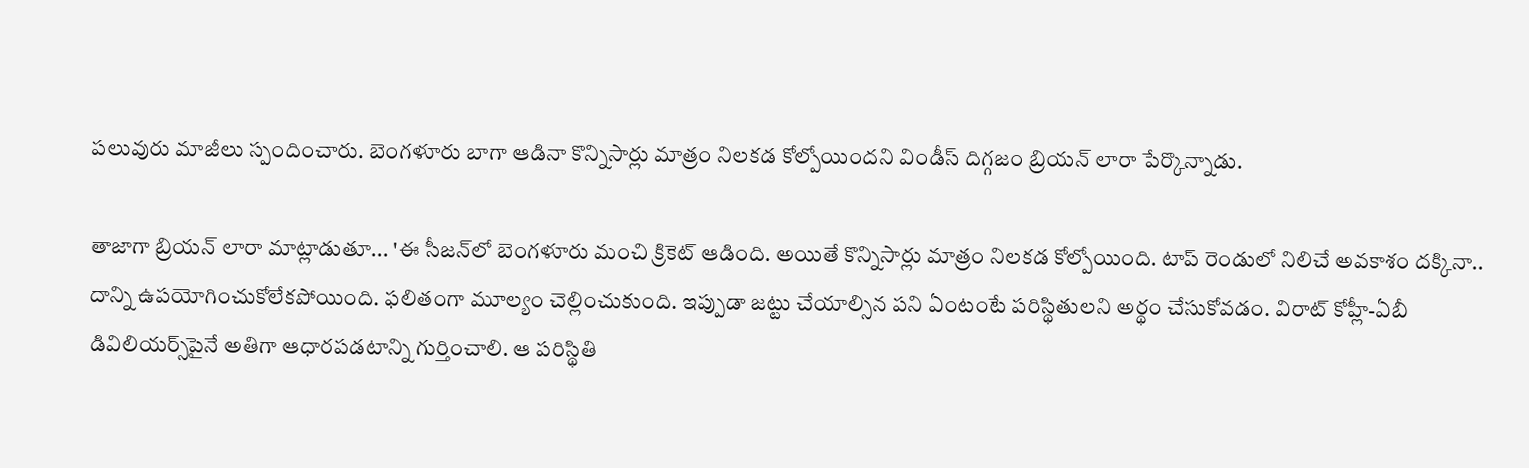పలువురు మాజీలు స్పందించారు. బెంగళూరు బాగా ఆడినా కొన్నిసార్లు మాత్రం నిలకడ కోల్పోయిందని విండీస్ దిగ్గజం బ్రియన్‌ లారా పేర్కొన్నాడు.

తాజాగా బ్రియన్ ‌లారా మాట్లాడుతూ... 'ఈ సీజన్‌లో బెంగళూరు మంచి క్రికెట్‌ ఆడింది. అయితే కొన్నిసార్లు మాత్రం నిలకడ కోల్పోయింది. టాప్‌ రెండులో నిలిచే అవకాశం దక్కినా.. దాన్ని ఉపయోగించుకోలేకపోయింది. ఫలితంగా మూల్యం చెల్లించుకుంది. ఇప్పుడా జట్టు చేయాల్సిన పని ఏంటంటే పరిస్థితులని అర్థం చేసుకోవడం. విరాట్ కోహ్లీ-ఏబీ డివిలియర్స్‌పైనే అతిగా ఆధారపడటాన్ని గుర్తించాలి. ఆ పరిస్థితి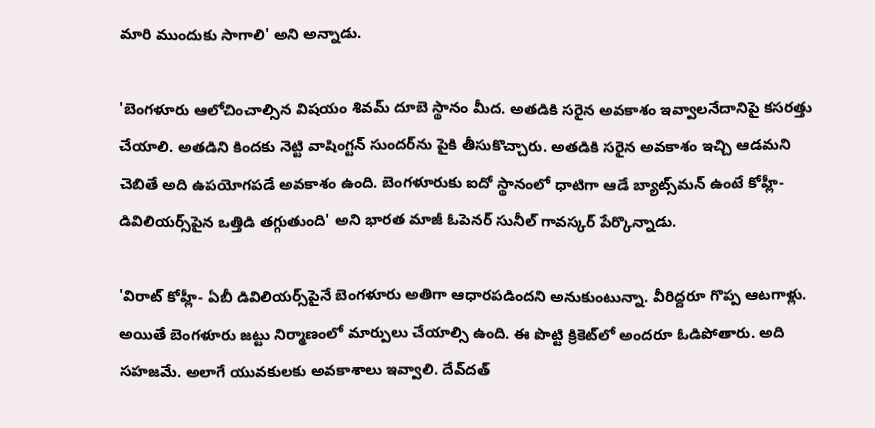మారి ముందుకు సాగాలి' అని అన్నాడు.

'బెంగళూరు ఆలోచించాల్సిన విషయం శివమ్ ‌దూబె స్థానం మీద. అతడికి సరైన అవకాశం ఇవ్వాలనేదానిపై కసరత్తు చేయాలి. అతడిని కిందకు నెట్టి వాషింగ్టన్ సుందర్‌ను పైకి తీసుకొచ్చారు. అతడికి సరైన అవకాశం ఇచ్చి ఆడమని చెబితే అది ఉపయోగపడే అవకాశం ఉంది. బెంగళూరుకు ఐదో స్థానంలో ధాటిగా ఆడే బ్యాట్స్‌మన్‌ ఉంటే కోహ్లీ-డివిలియర్స్‌పైన ఒత్తిడి తగ్గుతుంది' అని భారత మాజీ ఓపెనర్ సునీల్‌ గావస్కర్‌ పేర్కొన్నాడు.

'విరాట్ కోహ్లీ- ఏబీ డివిలియర్స్‌పైనే బెంగళూరు అతిగా ఆధారపడిందని అనుకుంటున్నా. వీరిద్దరూ గొప్ప ఆటగాళ్లు. అయితే బెంగళూరు జట్టు నిర్మాణంలో మార్పులు చేయాల్సి ఉంది. ఈ పొట్టి క్రికెట్‌లో అందరూ ఓడిపోతారు. అది సహజమే. అలాగే యువకులకు అవకాశాలు ఇవ్వాలి. దేవ్‌దత్‌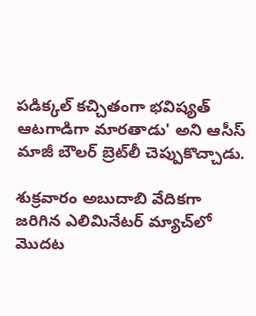పడిక్కల్‌ కచ్చితంగా భవిష్యత్‌ ఆటగాడిగా మారతాడు' అని ఆసీస్ మాజీ బౌలర్ బ్రెట్‌లీ చెప్పుకొచ్చాడు.

శుక్రవారం అబుదాబి వేదికగా జరిగిన ఎలిమినేటర్ మ్యాచ్‌లో మొదట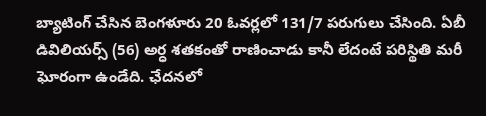బ్యాటింగ్‌ చేసిన బెంగళూరు 20 ఓవర్లలో 131/7 పరుగులు చేసింది. ఏబీ డివిలియర్స్ ‌(56) అర్ధ శతకంతో రాణించాడు కానీ లేదంటే పరిస్థితి మరీ ఘోరంగా ఉండేది. ఛేదనలో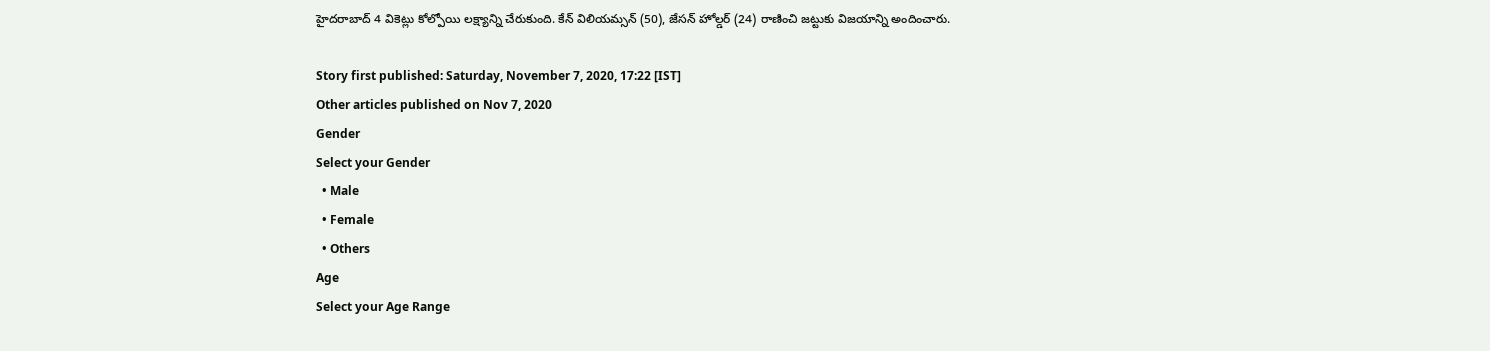హైదరాబాద్‌ 4 వికెట్లు కోల్పోయి లక్ష్యాన్ని చేరుకుంది. కేన్‌ విలియమ్సన్ ‌(50), జేసన్‌ హోల్డర్ ‌(24) రాణించి జట్టుకు విజయాన్ని అందించారు.

Story first published: Saturday, November 7, 2020, 17:22 [IST]
Other articles published on Nov 7, 2020
Gender
Select your Gender
  • Male
  • Female
  • Others
Age
Select your Age Range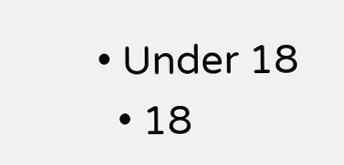• Under 18
  • 18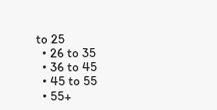to 25
  • 26 to 35
  • 36 to 45
  • 45 to 55
  • 55+